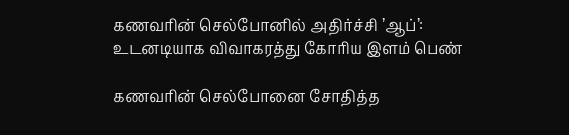கணவரின் செல்போனில் அதிர்ச்சி ’ஆப்’: உடனடியாக விவாகரத்து கோரிய இளம் பெண்

கணவரின் செல்போனை சோதித்த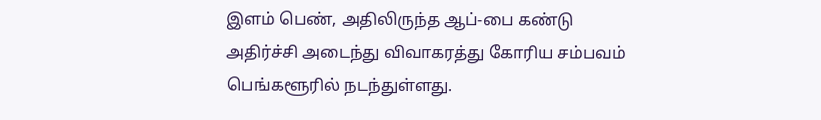இளம் பெண், அதிலிருந்த ஆப்-பை கண்டு அதிர்ச்சி அடைந்து விவாகரத்து கோரிய சம்பவம் பெங்களூரில் நடந்துள்ளது.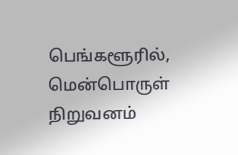பெங்களூரில், மென்பொருள் நிறுவனம்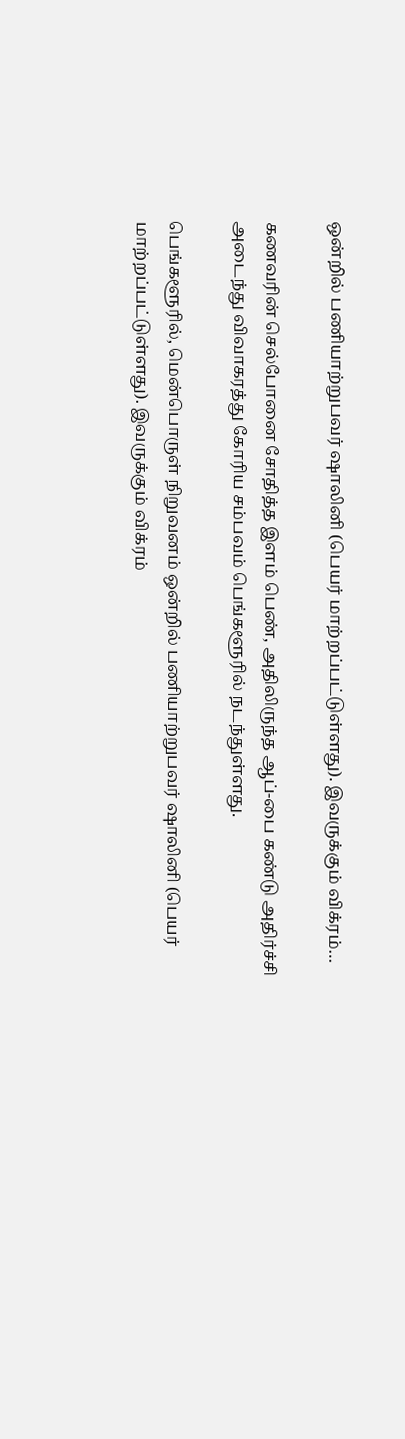ஒன்றில் பணியாற்றுபவர் ஷாலினி (பெயர் மாற்றப்பட்டுள்ளது). இவருக்கும் விக்ரம்…

கணவரின் செல்போனை சோதித்த இளம் பெண், அதிலிருந்த ஆப்-பை கண்டு அதிர்ச்சி அடைந்து விவாகரத்து கோரிய சம்பவம் பெங்களூரில் நடந்துள்ளது.

பெங்களூரில், மென்பொருள் நிறுவனம் ஒன்றில் பணியாற்றுபவர் ஷாலினி (பெயர் மாற்றப்பட்டுள்ளது). இவருக்கும் விக்ரம்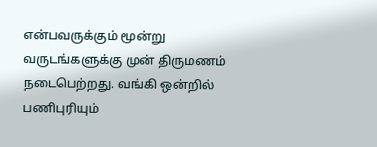என்பவருக்கும் மூன்று வருடங்களுக்கு முன் திருமணம் நடைபெற்றது. வங்கி ஒன்றில் பணிபுரியும்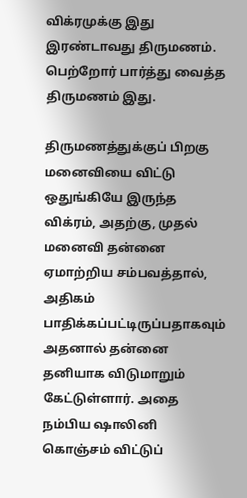விக்ரமுக்கு இது இரண்டாவது திருமணம். பெற்றோர் பார்த்து வைத்த திருமணம் இது.

திருமணத்துக்குப் பிறகு மனைவியை விட்டு ஒதுங்கியே இருந்த விக்ரம், அதற்கு, முதல் மனைவி தன்னை ஏமாற்றிய சம்பவத்தால், அதிகம் பாதிக்கப்பட்டிருப்பதாகவும் அதனால் தன்னை தனியாக விடுமாறும் கேட்டுள்ளார். அதை நம்பிய ஷாலினி கொஞ்சம் விட்டுப்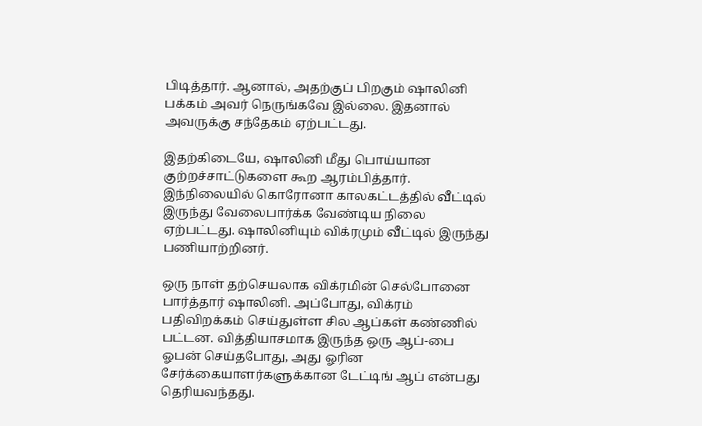பிடித்தார். ஆனால், அதற்குப் பிறகும் ஷாலினி பக்கம் அவர் நெருங்கவே இல்லை. இதனால் அவருக்கு சந்தேகம் ஏற்பட்டது.

இதற்கிடையே, ஷாலினி மீது பொய்யான குற்றச்சாட்டுகளை கூற ஆரம்பித்தார். இந்நிலையில் கொரோனா காலகட்டத்தில் வீட்டில் இருந்து வேலைபார்க்க வேண்டிய நிலை ஏற்பட்டது. ஷாலினியும் விக்ரமும் வீட்டில் இருந்து பணியாற்றினர்.

ஒரு நாள் தற்செயலாக விக்ரமின் செல்போனை பார்த்தார் ஷாலினி. அப்போது, விக்ரம் பதிவிறக்கம் செய்துள்ள சில ஆப்கள் கண்ணில் பட்டன. வித்தியாசமாக இருந்த ஒரு ஆப்-பை ஓபன் செய்தபோது, அது ஓரின சேர்க்கையாளர்களுக்கான டேட்டிங் ஆப் என்பது தெரியவந்தது.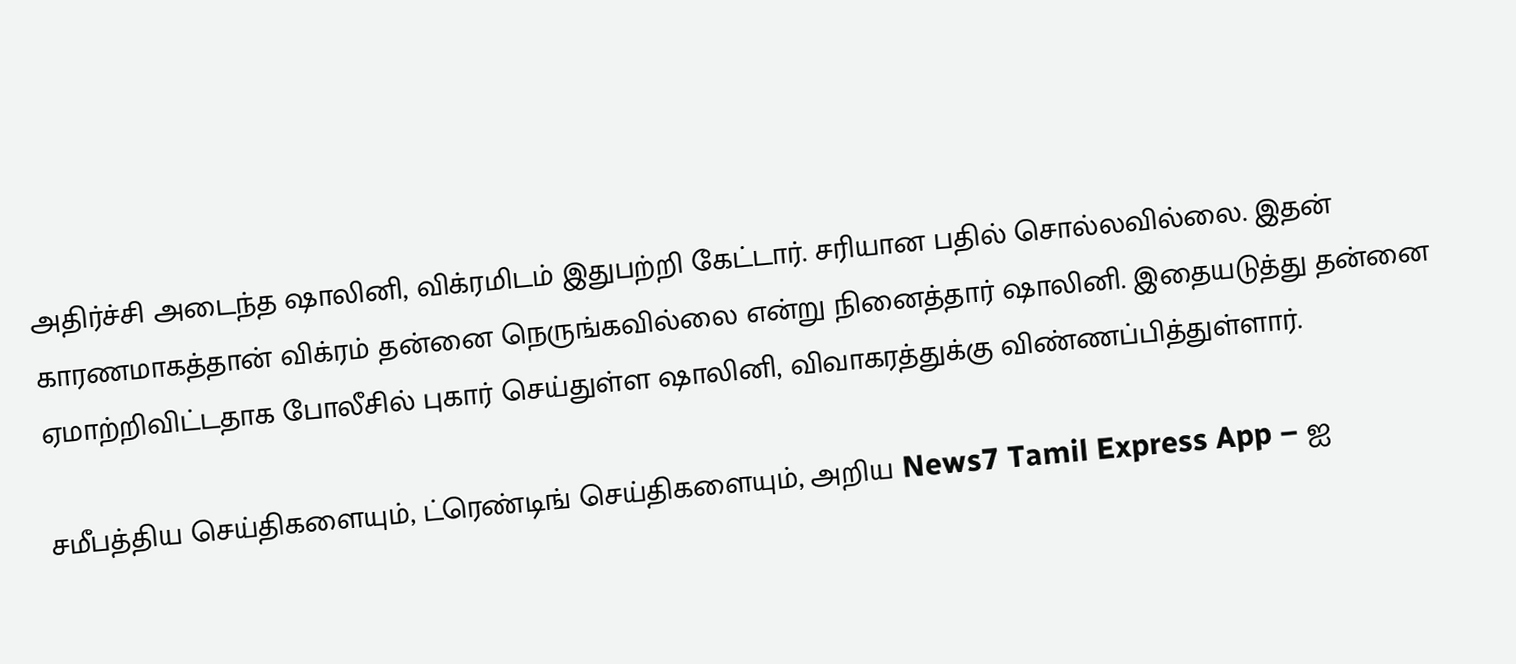அதிர்ச்சி அடைந்த ஷாலினி, விக்ரமிடம் இதுபற்றி கேட்டார். சரியான பதில் சொல்லவில்லை. இதன் காரணமாகத்தான் விக்ரம் தன்னை நெருங்கவில்லை என்று நினைத்தார் ஷாலினி. இதையடுத்து தன்னை ஏமாற்றிவிட்டதாக போலீசில் புகார் செய்துள்ள ஷாலினி, விவாகரத்துக்கு விண்ணப்பித்துள்ளார்.

சமீபத்திய செய்திகளையும், ட்ரெண்டிங் செய்திகளையும், அறிய News7 Tamil Express App – ஐ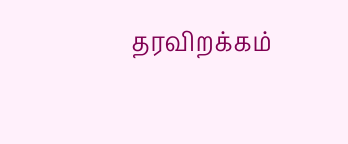தரவிறக்கம்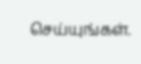செய்யுங்கள்.